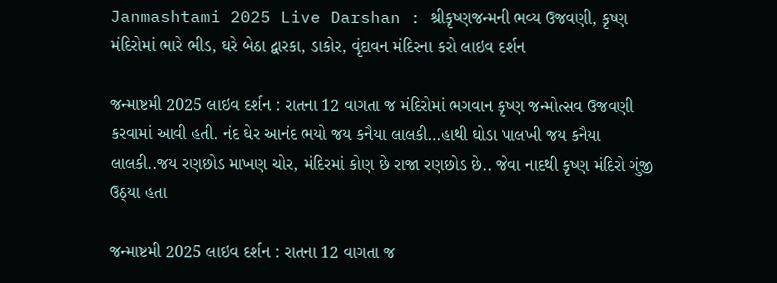Janmashtami 2025 Live Darshan : શ્રીકૃષ્ણજન્મની ભવ્ય ઉજવણી, કૃષ્ણ મંદિરોમાં ભારે ભીડ, ઘરે બેઠા દ્વારકા, ડાકોર, વૃંદાવન મંદિરના કરો લાઇવ દર્શન

જન્માષ્ટમી 2025 લાઇવ દર્શન : રાતના 12 વાગતા જ મંદિરોમાં ભગવાન કૃષ્ણ જન્મોત્સવ ઉજવણી કરવામાં આવી હતી. નંદ ઘેર આનંદ ભયો જય કનૈયા લાલકી…હાથી ઘોડા પાલખી જય કનૈયા લાલકી..જય રણછોડ માખણ ચોર, મંદિરમાં કોણ છે રાજા રણછોડ છે.. જેવા નાદથી કૃષ્ણ મંદિરો ગુંજી ઉઠ્યા હતા

જન્માષ્ટમી 2025 લાઇવ દર્શન : રાતના 12 વાગતા જ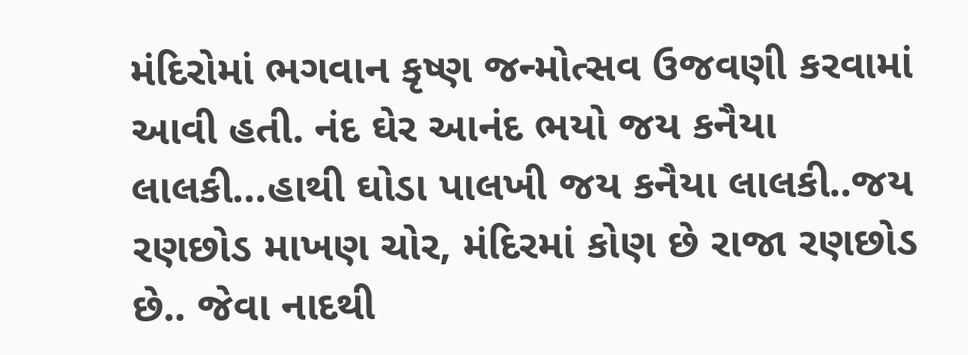મંદિરોમાં ભગવાન કૃષ્ણ જન્મોત્સવ ઉજવણી કરવામાં આવી હતી. નંદ ઘેર આનંદ ભયો જય કનૈયા લાલકી…હાથી ઘોડા પાલખી જય કનૈયા લાલકી..જય રણછોડ માખણ ચોર, મંદિરમાં કોણ છે રાજા રણછોડ છે.. જેવા નાદથી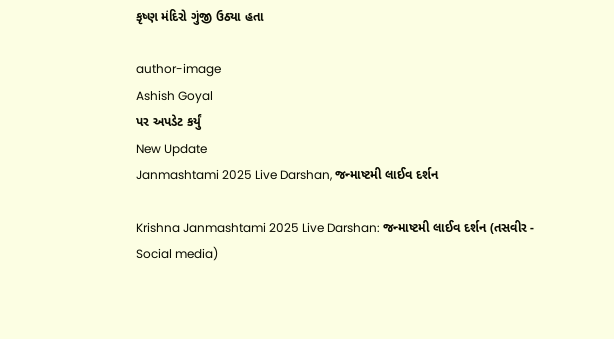કૃષ્ણ મંદિરો ગુંજી ઉઠ્યા હતા

author-image
Ashish Goyal
પર અપડેટ કર્યું
New Update
Janmashtami 2025 Live Darshan, જન્માષ્ટમી લાઈવ દર્શન

Krishna Janmashtami 2025 Live Darshan: જન્માષ્ટમી લાઈવ દર્શન (તસવીર - Social media)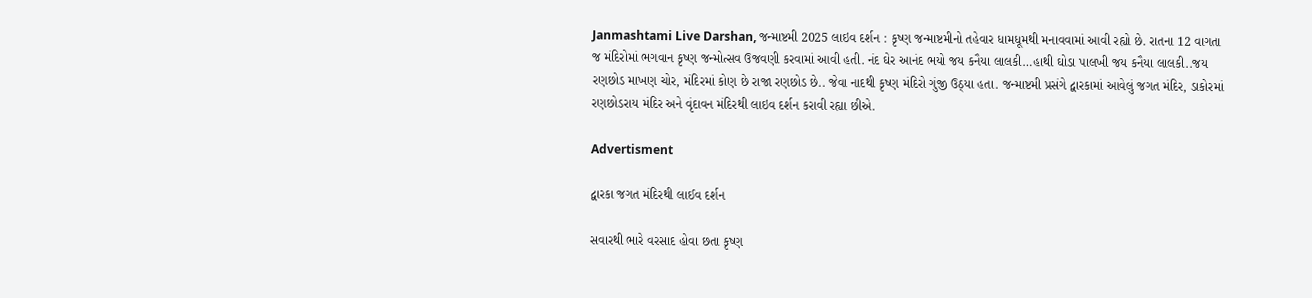Janmashtami Live Darshan, જન્માષ્ટમી 2025 લાઇવ દર્શન : કૃષ્ણ જન્માષ્ટમીનો તહેવાર ધામધૂમથી મનાવવામાં આવી રહ્યો છે. રાતના 12 વાગતા જ મંદિરોમાં ભગવાન કૃષ્ણ જન્મોત્સવ ઉજવણી કરવામાં આવી હતી. નંદ ઘેર આનંદ ભયો જય કનૈયા લાલકી…હાથી ઘોડા પાલખી જય કનૈયા લાલકી..જય રણછોડ માખણ ચોર, મંદિરમાં કોણ છે રાજા રણછોડ છે.. જેવા નાદથી કૃષ્ણ મંદિરો ગુંજી ઉઠ્યા હતા. જન્માષ્ટમી પ્રસંગે દ્વારકામાં આવેલું જગત મંદિર, ડાકોરમાં રણછોડરાય મંદિર અને વૃંદાવન મંદિરથી લાઇવ દર્શન કરાવી રહ્યા છીએ.

Advertisment

દ્વારકા જગત મંદિરથી લાઈવ દર્શન

સવારથી ભારે વરસાદ હોવા છતા કૃષ્ણ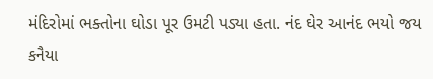મંદિરોમાં ભક્તોના ઘોડા પૂર ઉમટી પડ્યા હતા. નંદ ઘેર આનંદ ભયો જય કનૈયા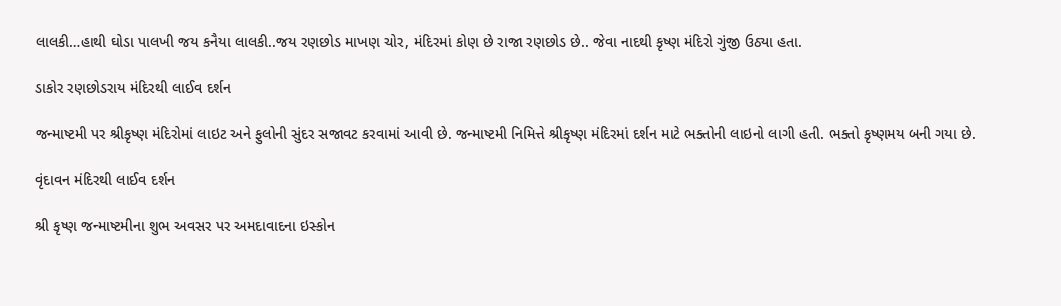લાલકી…હાથી ઘોડા પાલખી જય કનૈયા લાલકી..જય રણછોડ માખણ ચોર, મંદિરમાં કોણ છે રાજા રણછોડ છે.. જેવા નાદથી કૃષ્ણ મંદિરો ગુંજી ઉઠ્યા હતા.

ડાકોર રણછોડરાય મંદિરથી લાઈવ દર્શન

જન્માષ્ટમી પર શ્રીકૃષ્ણ મંદિરોમાં લાઇટ અને ફુલોની સુંદર સજાવટ કરવામાં આવી છે. જન્માષ્ટમી નિમિત્તે શ્રીકૃષ્ણ મંદિરમાં દર્શન માટે ભક્તોની લાઇનો લાગી હતી. ભક્તો કૃષ્ણમય બની ગયા છે.

વૃંદાવન મંદિરથી લાઈવ દર્શન

શ્રી કૃષ્ણ જન્માષ્ટમીના શુભ અવસર પર અમદાવાદના ઇસ્કોન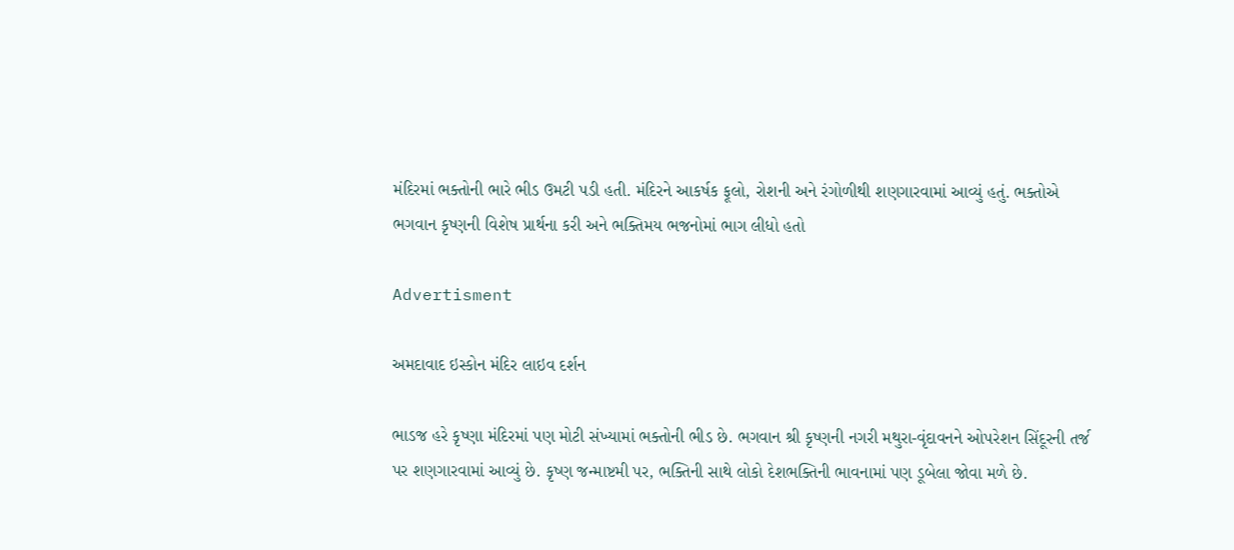મંદિરમાં ભક્તોની ભારે ભીડ ઉમટી પડી હતી. મંદિરને આકર્ષક ફૂલો, રોશની અને રંગોળીથી શણગારવામાં આવ્યું હતું. ભક્તોએ ભગવાન કૃષ્ણની વિશેષ પ્રાર્થના કરી અને ભક્તિમય ભજનોમાં ભાગ લીધો હતો

Advertisment

અમદાવાદ ઇસ્કોન મંદિર લાઇવ દર્શન

ભાડજ હરે કૃષ્ણા મંદિરમાં પણ મોટી સંખ્યામાં ભક્તોની ભીડ છે. ભગવાન શ્રી કૃષ્ણની નગરી મથુરા-વૃંદાવનને ઓપરેશન સિંદૂરની તર્જ પર શણગારવામાં આવ્યું છે. કૃષ્ણ જન્માષ્ટમી પર, ભક્તિની સાથે લોકો દેશભક્તિની ભાવનામાં પણ ડૂબેલા જોવા મળે છે.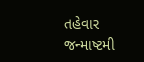તહેવાર જન્માષ્ટમી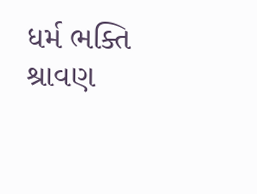ધર્મ ભક્તિ શ્રાવણ